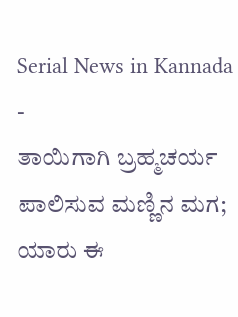Serial News in Kannada
-
ತಾಯಿಗಾಗಿ ಬ್ರಹ್ಮಚರ್ಯ ಪಾಲಿಸುವ ಮಣ್ಣಿನ ಮಗ; ಯಾರು ಈ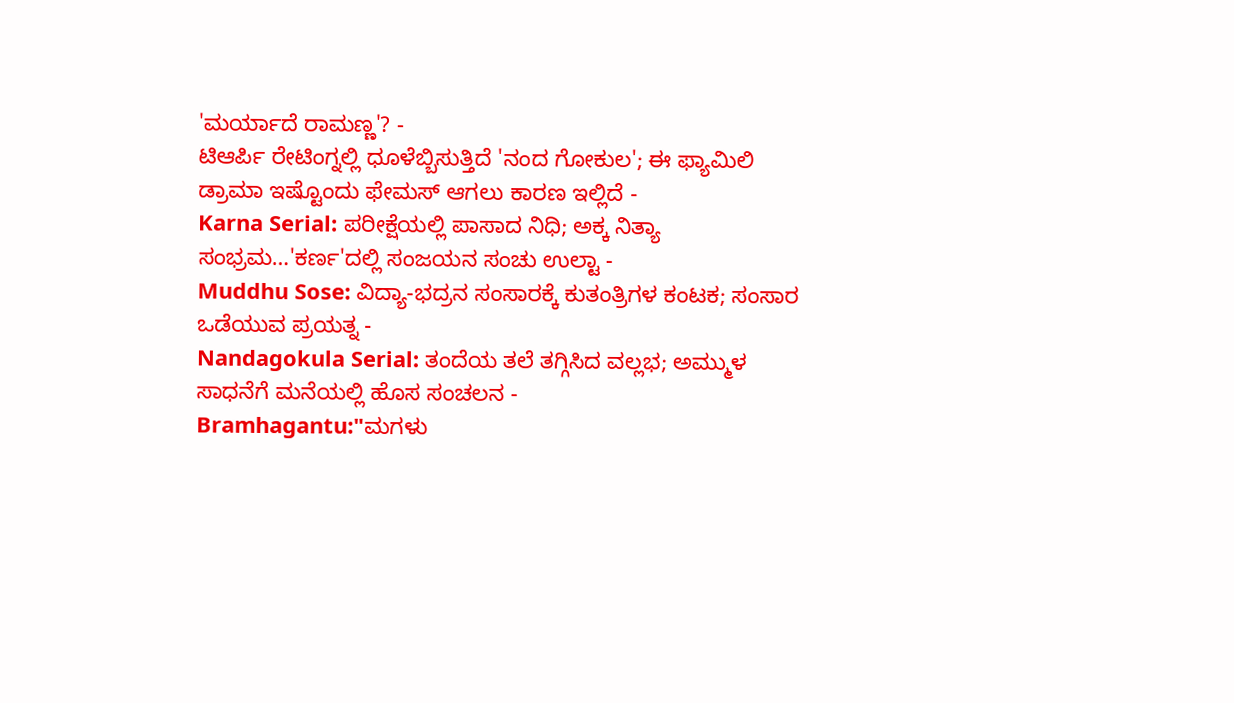'ಮರ್ಯಾದೆ ರಾಮಣ್ಣ'? -
ಟಿಆರ್ಪಿ ರೇಟಿಂಗ್ನಲ್ಲಿ ಧೂಳೆಬ್ಬಿಸುತ್ತಿದೆ 'ನಂದ ಗೋಕುಲ'; ಈ ಫ್ಯಾಮಿಲಿ ಡ್ರಾಮಾ ಇಷ್ಟೊಂದು ಫೇಮಸ್ ಆಗಲು ಕಾರಣ ಇಲ್ಲಿದೆ -
Karna Serial: ಪರೀಕ್ಷೆಯಲ್ಲಿ ಪಾಸಾದ ನಿಧಿ; ಅಕ್ಕ ನಿತ್ಯಾ ಸಂಭ್ರಮ…'ಕರ್ಣ'ದಲ್ಲಿ ಸಂಜಯನ ಸಂಚು ಉಲ್ಟಾ -
Muddhu Sose: ವಿದ್ಯಾ-ಭದ್ರನ ಸಂಸಾರಕ್ಕೆ ಕುತಂತ್ರಿಗಳ ಕಂಟಕ; ಸಂಸಾರ ಒಡೆಯುವ ಪ್ರಯತ್ನ -
Nandagokula Serial: ತಂದೆಯ ತಲೆ ತಗ್ಗಿಸಿದ ವಲ್ಲಭ; ಅಮ್ಮುಳ ಸಾಧನೆಗೆ ಮನೆಯಲ್ಲಿ ಹೊಸ ಸಂಚಲನ -
Bramhagantu:"ಮಗಳು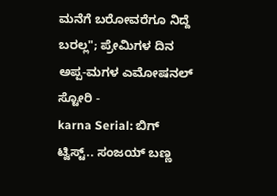ಮನೆಗೆ ಬರೋವರೆಗೂ ನಿದ್ದೆ ಬರಲ್ಲ"; ಪ್ರೇಮಿಗಳ ದಿನ ಅಪ್ಪ-ಮಗಳ ಎಮೋಷನಲ್ ಸ್ಟೋರಿ -
karna Serial: ಬಿಗ್ ಟ್ವಿಸ್ಟ್.. ಸಂಜಯ್ ಬಣ್ಣ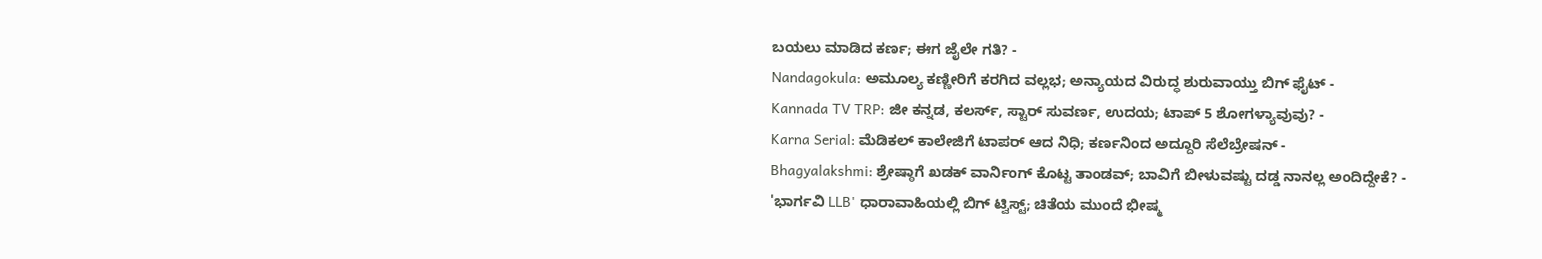ಬಯಲು ಮಾಡಿದ ಕರ್ಣ; ಈಗ ಜೈಲೇ ಗತಿ? -
Nandagokula: ಅಮೂಲ್ಯ ಕಣ್ಣೀರಿಗೆ ಕರಗಿದ ವಲ್ಲಭ; ಅನ್ಯಾಯದ ವಿರುದ್ಧ ಶುರುವಾಯ್ತು ಬಿಗ್ ಫೈಟ್ -
Kannada TV TRP: ಜೀ ಕನ್ನಡ, ಕಲರ್ಸ್, ಸ್ಟಾರ್ ಸುವರ್ಣ, ಉದಯ; ಟಾಪ್ 5 ಶೋಗಳ್ಯಾವುವು? -
Karna Serial: ಮೆಡಿಕಲ್ ಕಾಲೇಜಿಗೆ ಟಾಪರ್ ಆದ ನಿಧಿ; ಕರ್ಣನಿಂದ ಅದ್ದೂರಿ ಸೆಲೆಬ್ರೇಷನ್ -
Bhagyalakshmi: ಶ್ರೇಷ್ಠಾಗೆ ಖಡಕ್ ವಾರ್ನಿಂಗ್ ಕೊಟ್ಟ ತಾಂಡವ್; ಬಾವಿಗೆ ಬೀಳುವಷ್ಟು ದಡ್ಡ ನಾನಲ್ಲ ಅಂದಿದ್ದೇಕೆ? -
'ಭಾರ್ಗವಿ LLB' ಧಾರಾವಾಹಿಯಲ್ಲಿ ಬಿಗ್ ಟ್ವಿಸ್ಟ್; ಚಿತೆಯ ಮುಂದೆ ಭೀಷ್ಮ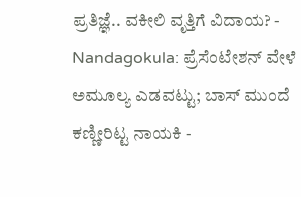ಪ್ರತಿಜ್ಞೆ.. ವಕೀಲಿ ವೃತ್ತಿಗೆ ವಿದಾಯ? -
Nandagokula: ಪ್ರೆಸೆಂಟೇಶನ್ ವೇಳೆ ಅಮೂಲ್ಯ ಎಡವಟ್ಟು; ಬಾಸ್ ಮುಂದೆ ಕಣ್ಣೀರಿಟ್ಟ ನಾಯಕಿ -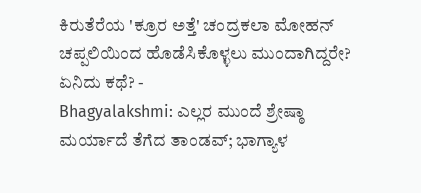ಕಿರುತೆರೆಯ 'ಕ್ರೂರ ಅತ್ತೆ' ಚಂದ್ರಕಲಾ ಮೋಹನ್ ಚಪ್ಪಲಿಯಿಂದ ಹೊಡೆಸಿಕೊಳ್ಳಲು ಮುಂದಾಗಿದ್ದರೇ? ಏನಿದು ಕಥೆ? -
Bhagyalakshmi: ಎಲ್ಲರ ಮುಂದೆ ಶ್ರೇಷ್ಠಾ ಮರ್ಯಾದೆ ತೆಗೆದ ತಾಂಡವ್; ಭಾಗ್ಯಾಳ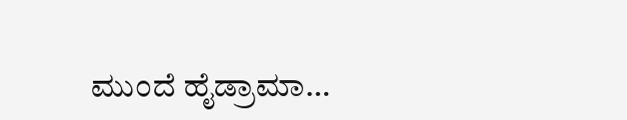ಮುಂದೆ ಹೈಡ್ರಾಮಾ…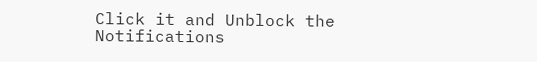Click it and Unblock the Notifications